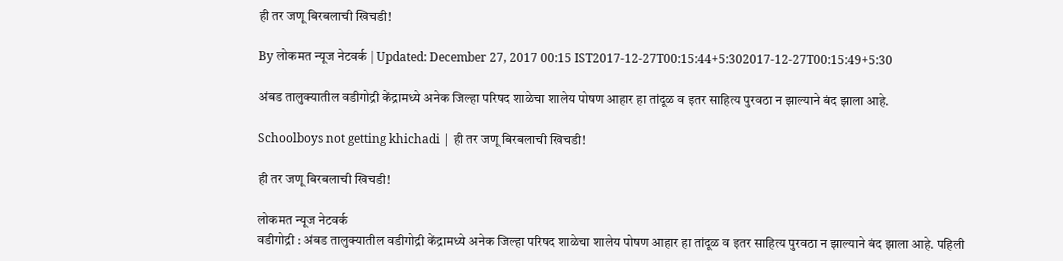ही तर जणू बिरबलाची खिचडी!

By लोकमत न्यूज नेटवर्क | Updated: December 27, 2017 00:15 IST2017-12-27T00:15:44+5:302017-12-27T00:15:49+5:30

अंबड तालुक्यातील वडीगोद्री केंद्रामध्ये अनेक जिल्हा परिषद शाळेचा शालेय पोषण आहार हा तांदूळ व इतर साहित्य पुरवठा न झाल्याने बंद झाला आहे.

Schoolboys not getting khichadi | ही तर जणू बिरबलाची खिचडी!

ही तर जणू बिरबलाची खिचडी!

लोकमत न्यूज नेटवर्क
वडीगोद्री : अंबड तालुक्यातील वडीगोद्री केंद्रामध्ये अनेक जिल्हा परिषद शाळेचा शालेय पोषण आहार हा तांदूळ व इतर साहित्य पुरवठा न झाल्याने बंद झाला आहे. पहिली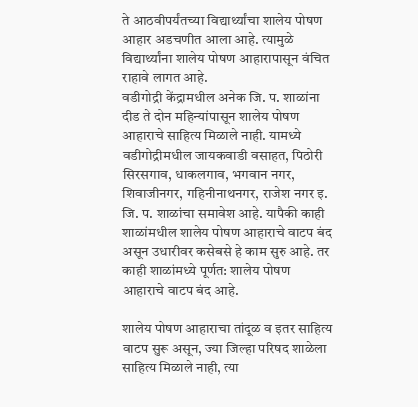ते आठवीपर्यंतच्या विद्यार्थ्यांचा शालेय पोषण आहार अडचणीत आला आहे. त्यामुळे विद्यार्थ्यांना शालेय पोषण आहारापासून वंचित राहावे लागत आहे.
वडीगोद्री केंद्रामधील अनेक जि. प. शाळांना दीड ते दोन महिन्यांपासून शालेय पोषण आहाराचे साहित्य मिळाले नाही. यामध्ये वडीगोद्रीमधील जायकवाडी वसाहत, पिठोरी सिरसगाव, धाकलगाव, भगवान नगर, शिवाजीनगर, गहिनीनाथनगर, राजेश नगर इ. जि. प. शाळांचा समावेश आहे. यापैकी काही शाळांमधील शालेय पोषण आहाराचे वाटप बंद असून उधारीवर कसेबसे हे काम सुरु आहे. तर काही शाळांमध्ये पूर्णत: शालेय पोषण आहाराचे वाटप बंद आहे.

शालेय पोषण आहाराचा तांदूळ व इतर साहित्य वाटप सुरू असून, ज्या जिल्हा परिषद शाळेला साहित्य मिळाले नाही, त्या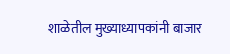शाळेतील मुख्याध्यापकांनी बाजार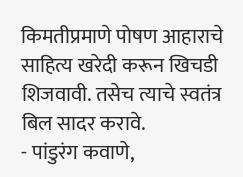किमतीप्रमाणे पोषण आहाराचे साहित्य खरेदी करून खिचडी शिजवावी. तसेच त्याचे स्वतंत्र बिल सादर करावे.
- पांडुरंग कवाणे,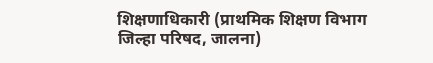शिक्षणाधिकारी (प्राथमिक शिक्षण विभाग जिल्हा परिषद, जालना)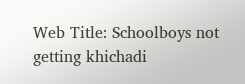Web Title: Schoolboys not getting khichadi